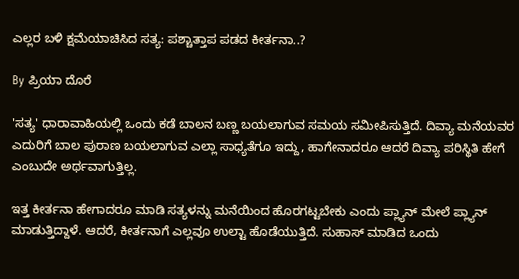ಎಲ್ಲರ ಬಳಿ ಕ್ಷಮೆಯಾಚಿಸಿದ ಸತ್ಯ: ಪಶ್ಚಾತ್ತಾಪ ಪಡದ ಕೀರ್ತನಾ..?

By ಪ್ರಿಯಾ ದೊರೆ

'ಸತ್ಯ' ಧಾರಾವಾಹಿಯಲ್ಲಿ ಒಂದು ಕಡೆ ಬಾಲನ ಬಣ್ಣ ಬಯಲಾಗುವ ಸಮಯ ಸಮೀಪಿಸುತ್ತಿದೆ. ದಿವ್ಯಾ ಮನೆಯವರ ಎದುರಿಗೆ ಬಾಲ ಪುರಾಣ ಬಯಲಾಗುವ ಎಲ್ಲಾ ಸಾಧ್ಯತೆಗೂ ಇದ್ದು, ಹಾಗೇನಾದರೂ ಆದರೆ ದಿವ್ಯಾ ಪರಿಸ್ಥಿತಿ ಹೇಗೆ ಎಂಬುದೇ ಅರ್ಥವಾಗುತ್ತಿಲ್ಲ.

ಇತ್ತ ಕೀರ್ತನಾ ಹೇಗಾದರೂ ಮಾಡಿ ಸತ್ಯಳನ್ನು ಮನೆಯಿಂದ ಹೊರಗಟ್ಟಬೇಕು ಎಂದು ಪ್ಲ್ಯಾನ್ ಮೇಲೆ ಪ್ಲ್ಯಾನ್ ಮಾಡುತ್ತಿದ್ದಾಳೆ. ಆದರೆ, ಕೀರ್ತನಾಗೆ ಎಲ್ಲವೂ ಉಲ್ಟಾ ಹೊಡೆಯುತ್ತಿದೆ. ಸುಹಾಸ್ ಮಾಡಿದ ಒಂದು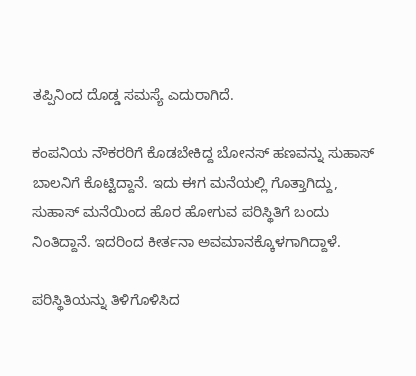ತಪ್ಪಿನಿಂದ ದೊಡ್ಡ ಸಮಸ್ಯೆ ಎದುರಾಗಿದೆ.

ಕಂಪನಿಯ ನೌಕರರಿಗೆ ಕೊಡಬೇಕಿದ್ದ ಬೋನಸ್ ಹಣವನ್ನು ಸುಹಾಸ್ ಬಾಲನಿಗೆ ಕೊಟ್ಟಿದ್ದಾನೆ. ಇದು ಈಗ ಮನೆಯಲ್ಲಿ ಗೊತ್ತಾಗಿದ್ದು, ಸುಹಾಸ್ ಮನೆಯಿಂದ ಹೊರ ಹೋಗುವ ಪರಿಸ್ಥಿತಿಗೆ ಬಂದು ನಿಂತಿದ್ದಾನೆ. ಇದರಿಂದ ಕೀರ್ತನಾ ಅವಮಾನಕ್ಕೊಳಗಾಗಿದ್ದಾಳೆ.

ಪರಿಸ್ಥಿತಿಯನ್ನು ತಿಳಿಗೊಳಿಸಿದ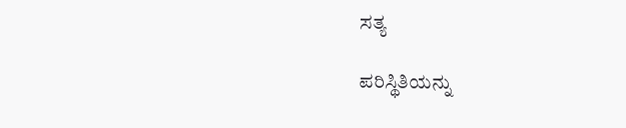ಸತ್ಯ

ಪರಿಸ್ಥಿತಿಯನ್ನು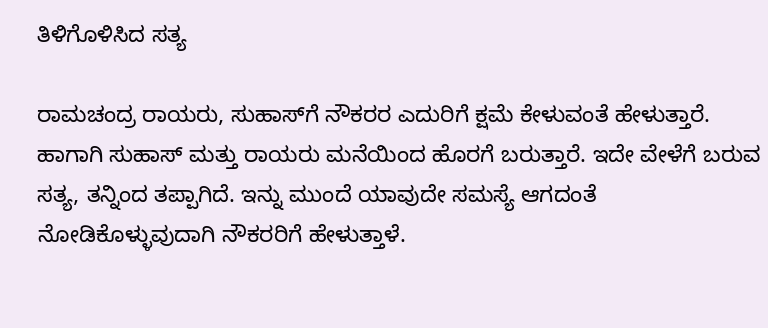ತಿಳಿಗೊಳಿಸಿದ ಸತ್ಯ

ರಾಮಚಂದ್ರ ರಾಯರು, ಸುಹಾಸ್‌ಗೆ ನೌಕರರ ಎದುರಿಗೆ ಕ್ಷಮೆ ಕೇಳುವಂತೆ ಹೇಳುತ್ತಾರೆ. ಹಾಗಾಗಿ ಸುಹಾಸ್ ಮತ್ತು ರಾಯರು ಮನೆಯಿಂದ ಹೊರಗೆ ಬರುತ್ತಾರೆ. ಇದೇ ವೇಳೆಗೆ ಬರುವ ಸತ್ಯ, ತನ್ನಿಂದ ತಪ್ಪಾಗಿದೆ. ಇನ್ನು ಮುಂದೆ ಯಾವುದೇ ಸಮಸ್ಯೆ ಆಗದಂತೆ ನೋಡಿಕೊಳ್ಳುವುದಾಗಿ ನೌಕರರಿಗೆ ಹೇಳುತ್ತಾಳೆ.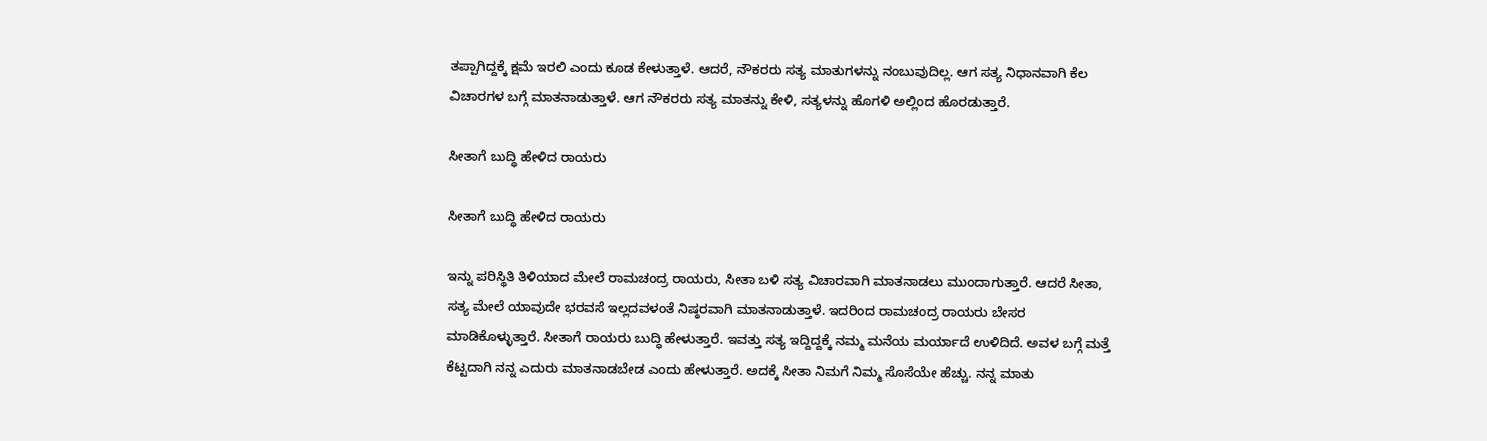ತಪ್ಪಾಗಿದ್ದಕ್ಕೆ ಕ್ಷಮೆ ಇರಲಿ ಎಂದು ಕೂಡ ಕೇಳುತ್ತಾಳೆ. ಆದರೆ, ನೌಕರರು ಸತ್ಯ ಮಾತುಗಳನ್ನು ನಂಬುವುದಿಲ್ಲ. ಆಗ ಸತ್ಯ ನಿಧಾನವಾಗಿ ಕೆಲ ವಿಚಾರಗಳ ಬಗ್ಗೆ ಮಾತನಾಡುತ್ತಾಳೆ. ಆಗ ನೌಕರರು ಸತ್ಯ ಮಾತನ್ನು ಕೇಳಿ, ಸತ್ಯಳನ್ನು ಹೊಗಳಿ ಅಲ್ಲಿಂದ ಹೊರಡುತ್ತಾರೆ.

ಸೀತಾಗೆ ಬುದ್ಧಿ ಹೇಳಿದ ರಾಯರು

ಸೀತಾಗೆ ಬುದ್ಧಿ ಹೇಳಿದ ರಾಯರು

ಇನ್ನು ಪರಿಸ್ಥಿತಿ ತಿಳಿಯಾದ ಮೇಲೆ ರಾಮಚಂದ್ರ ರಾಯರು, ಸೀತಾ ಬಳಿ ಸತ್ಯ ವಿಚಾರವಾಗಿ ಮಾತನಾಡಲು ಮುಂದಾಗುತ್ತಾರೆ. ಆದರೆ ಸೀತಾ, ಸತ್ಯ ಮೇಲೆ ಯಾವುದೇ ಭರವಸೆ ಇಲ್ಲದವಳಂತೆ ನಿಷ್ಠರವಾಗಿ ಮಾತನಾಡುತ್ತಾಳೆ. ಇದರಿಂದ ರಾಮಚಂದ್ರ ರಾಯರು ಬೇಸರ ಮಾಡಿಕೊಳ್ಳುತ್ತಾರೆ. ಸೀತಾಗೆ ರಾಯರು ಬುದ್ಧಿ ಹೇಳುತ್ತಾರೆ. ಇವತ್ತು ಸತ್ಯ ಇದ್ದಿದ್ದಕ್ಕೆ ನಮ್ಮ ಮನೆಯ ಮರ್ಯಾದೆ ಉಳಿದಿದೆ. ಅವಳ ಬಗ್ಗೆ ಮತ್ತೆ ಕೆಟ್ಟದಾಗಿ ನನ್ನ ಎದುರು ಮಾತನಾಡಬೇಡ ಎಂದು ಹೇಳುತ್ತಾರೆ. ಅದಕ್ಕೆ ಸೀತಾ ನಿಮಗೆ ನಿಮ್ಮ ಸೊಸೆಯೇ ಹೆಚ್ಚು. ನನ್ನ ಮಾತು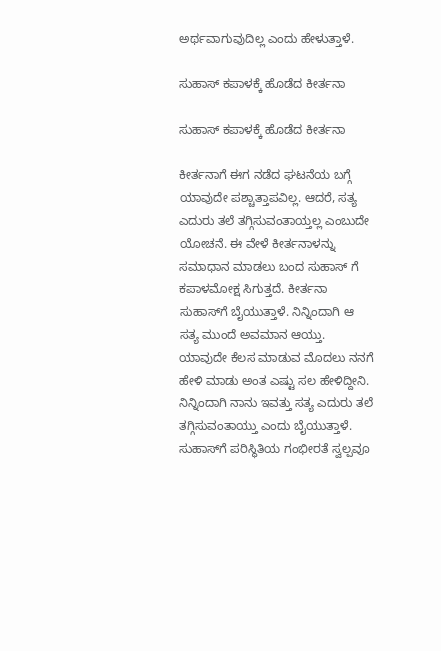ಅರ್ಥವಾಗುವುದಿಲ್ಲ ಎಂದು ಹೇಳುತ್ತಾಳೆ.

ಸುಹಾಸ್ ಕಪಾಳಕ್ಕೆ ಹೊಡೆದ ಕೀರ್ತನಾ

ಸುಹಾಸ್ ಕಪಾಳಕ್ಕೆ ಹೊಡೆದ ಕೀರ್ತನಾ

ಕೀರ್ತನಾಗೆ ಈಗ ನಡೆದ ಘಟನೆಯ ಬಗ್ಗೆ ಯಾವುದೇ ಪಶ್ಚಾತ್ತಾಪವಿಲ್ಲ. ಆದರೆ, ಸತ್ಯ ಎದುರು ತಲೆ ತಗ್ಗಿಸುವಂತಾಯ್ತಲ್ಲ ಎಂಬುದೇ ಯೋಚನೆ. ಈ ವೇಳೆ ಕೀರ್ತನಾಳನ್ನು ಸಮಾಧಾನ ಮಾಡಲು ಬಂದ ಸುಹಾಸ್ ಗೆ ಕಪಾಳಮೋಕ್ಷ ಸಿಗುತ್ತದೆ. ಕೀರ್ತನಾ ಸುಹಾಸ್‌ಗೆ ಬೈಯುತ್ತಾಳೆ. ನಿನ್ನಿಂದಾಗಿ ಆ ಸತ್ಯ ಮುಂದೆ ಅವಮಾನ ಆಯ್ತು. ಯಾವುದೇ ಕೆಲಸ ಮಾಡುವ ಮೊದಲು ನನಗೆ ಹೇಳಿ ಮಾಡು ಅಂತ ಎಷ್ಟು ಸಲ ಹೇಳಿದ್ದೀನಿ. ನಿನ್ನಿಂದಾಗಿ ನಾನು ಇವತ್ತು ಸತ್ಯ ಎದುರು ತಲೆ ತಗ್ಗಿಸುವಂತಾಯ್ತು ಎಂದು ಬೈಯುತ್ತಾಳೆ. ಸುಹಾಸ್‌ಗೆ ಪರಿಸ್ಥಿತಿಯ ಗಂಭೀರತೆ ಸ್ವಲ್ಪವೂ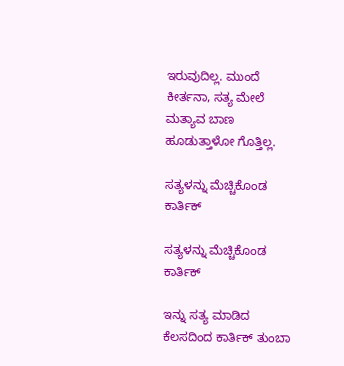ಇರುವುದಿಲ್ಲ. ಮುಂದೆ ಕೀರ್ತನಾ, ಸತ್ಯ ಮೇಲೆ ಮತ್ಯಾವ ಬಾಣ ಹೂಡುತ್ತಾಳೋ ಗೊತ್ತಿಲ್ಲ.

ಸತ್ಯಳನ್ನು ಮೆಚ್ಚಿಕೊಂಡ ಕಾರ್ತಿಕ್

ಸತ್ಯಳನ್ನು ಮೆಚ್ಚಿಕೊಂಡ ಕಾರ್ತಿಕ್

ಇನ್ನು ಸತ್ಯ ಮಾಡಿದ ಕೆಲಸದಿಂದ ಕಾರ್ತಿಕ್ ತುಂಬಾ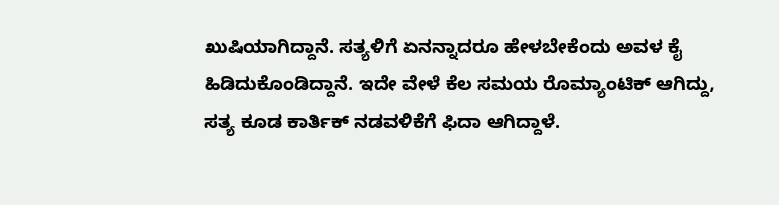ಖುಷಿಯಾಗಿದ್ದಾನೆ. ಸತ್ಯಳಿಗೆ ಏನನ್ನಾದರೂ ಹೇಳಬೇಕೆಂದು ಅವಳ ಕೈ ಹಿಡಿದುಕೊಂಡಿದ್ದಾನೆ. ಇದೇ ವೇಳೆ ಕೆಲ ಸಮಯ ರೊಮ್ಯಾಂಟಿಕ್ ಆಗಿದ್ದು, ಸತ್ಯ ಕೂಡ ಕಾರ್ತಿಕ್ ನಡವಳಿಕೆಗೆ ಫಿದಾ ಆಗಿದ್ದಾಳೆ.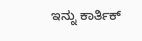ಇನ್ನು ಕಾರ್ತಿಕ್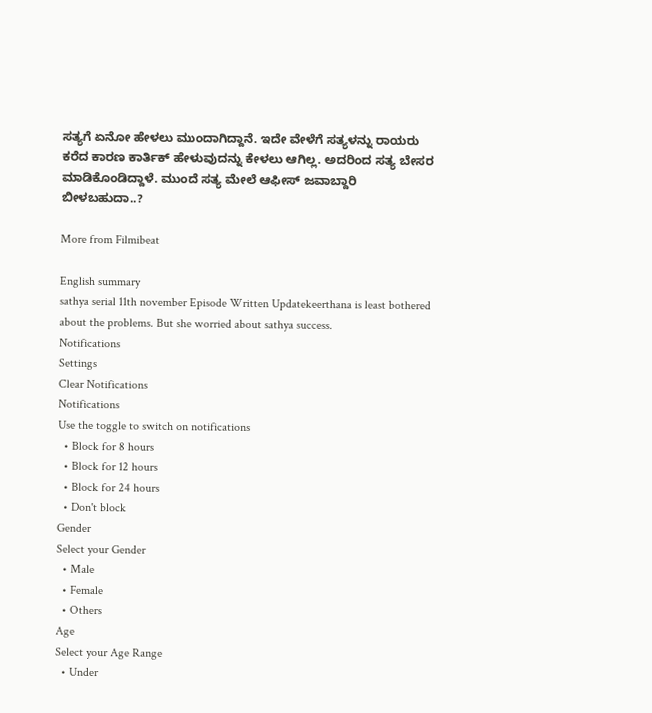ಸತ್ಯಗೆ ಏನೋ ಹೇಳಲು ಮುಂದಾಗಿದ್ದಾನೆ. ಇದೇ ವೇಳೆಗೆ ಸತ್ಯಳನ್ನು ರಾಯರು ಕರೆದ ಕಾರಣ ಕಾರ್ತಿಕ್ ಹೇಳುವುದನ್ನು ಕೇಳಲು ಆಗಿಲ್ಲ. ಅದರಿಂದ ಸತ್ಯ ಬೇಸರ ಮಾಡಿಕೊಂಡಿದ್ದಾಳೆ. ಮುಂದೆ ಸತ್ಯ ಮೇಲೆ ಆಫೀಸ್ ಜವಾಬ್ದಾರಿ ಬೀಳಬಹುದಾ..?

More from Filmibeat

English summary
sathya serial 11th november Episode Written Updatekeerthana is least bothered about the problems. But she worried about sathya success.
Notifications
Settings
Clear Notifications
Notifications
Use the toggle to switch on notifications
  • Block for 8 hours
  • Block for 12 hours
  • Block for 24 hours
  • Don't block
Gender
Select your Gender
  • Male
  • Female
  • Others
Age
Select your Age Range
  • Under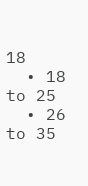18
  • 18 to 25
  • 26 to 35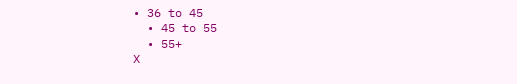• 36 to 45
  • 45 to 55
  • 55+
X